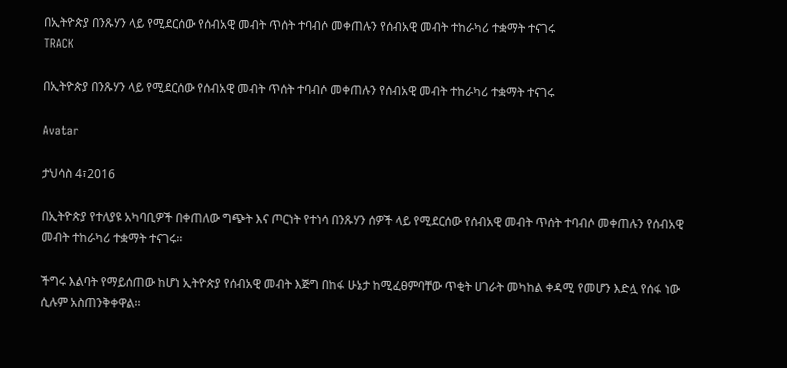በኢትዮጵያ በንጹሃን ላይ የሚደርሰው የሰብአዊ መብት ጥሰት ተባብሶ መቀጠሉን የሰብአዊ መብት ተከራካሪ ተቋማት ተናገሩ
TRACK

በኢትዮጵያ በንጹሃን ላይ የሚደርሰው የሰብአዊ መብት ጥሰት ተባብሶ መቀጠሉን የሰብአዊ መብት ተከራካሪ ተቋማት ተናገሩ

Avatar

ታህሳስ 4፣2016

በኢትዮጵያ የተለያዩ አካባቢዎች በቀጠለው ግጭት እና ጦርነት የተነሳ በንጹሃን ሰዎች ላይ የሚደርሰው የሰብአዊ መብት ጥሰት ተባብሶ መቀጠሉን የሰብአዊ መብት ተከራካሪ ተቋማት ተናገሩ፡፡

ችግሩ እልባት የማይሰጠው ከሆነ ኢትዮጵያ የሰብአዊ መብት እጅግ በከፋ ሁኔታ ከሚፈፀምባቸው ጥቂት ሀገራት መካከል ቀዳሚ የመሆን እድሏ የሰፋ ነው ሲሉም አስጠንቅቀዋል፡፡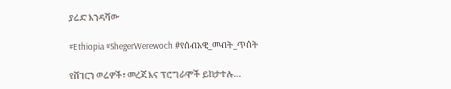ያሬድ እንዳሻው

#Ethiopia #ShegerWerewoch #የሰብአዊ_መብት_ጥሰት

የሸገርን ወሬዎች፣ መረጃ እና ፕሮግራሞች ይከታተሉ…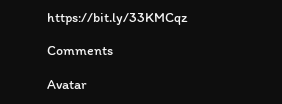https://bit.ly/33KMCqz

Comments

Avatar